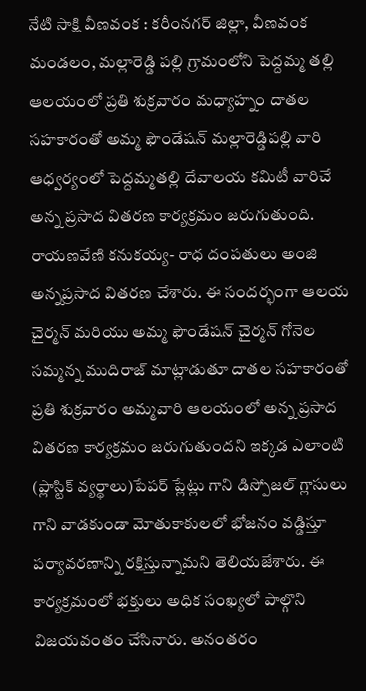నేటి సాక్షి వీణవంక : కరీంనగర్ జిల్లా, వీణవంక మండలం, మల్లారెడ్డి పల్లి గ్రామంలోని పెద్దమ్మ తల్లి ఆలయంలో ప్రతి శుక్రవారం మధ్యాహ్నం దాతల సహకారంతో అమ్మ ఫౌండేషన్ మల్లారెడ్డిపల్లి వారి ఆధ్వర్యంలో పెద్దమ్మతల్లి దేవాలయ కమిటీ వారిచే అన్న ప్రసాద వితరణ కార్యక్రమం జరుగుతుంది. రాయణవేణి కనుకయ్య- రాధ దంపతులు అంజి అన్నప్రసాద వితరణ చేశారు. ఈ సందర్భంగా ఆలయ చైర్మన్ మరియు అమ్మ ఫౌండేషన్ చైర్మన్ గోనెల సమ్మన్న ముదిరాజ్ మాట్లాడుతూ దాతల సహకారంతో ప్రతి శుక్రవారం అమ్మవారి ఆలయంలో అన్న ప్రసాద వితరణ కార్యక్రమం జరుగుతుందని ఇక్కడ ఎలాంటి (ప్లాస్టిక్ వ్యర్థాలు)పేపర్ ప్లేట్లు గాని డిస్పోజల్ గ్లాసులు గాని వాడకుండా మోతుకాకులలో భోజనం వడ్డిస్తూ పర్యావరణాన్ని రక్షిస్తున్నామని తెలియజేశారు. ఈ కార్యక్రమంలో భక్తులు అధిక సంఖ్యలో పాల్గొని విజయవంతం చేసినారు. అనంతరం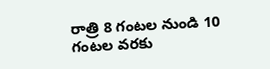రాత్రి 8 గంటల నుండి 10 గంటల వరకు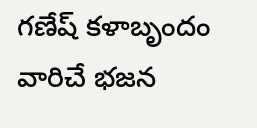గణేష్ కళాబృందం వారిచే భజన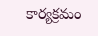కార్యక్రమం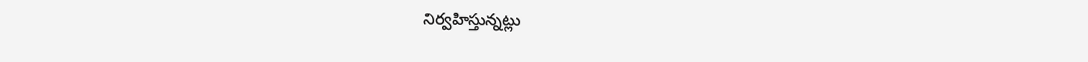నిర్వహిస్తున్నట్లు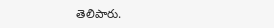తెలిపారు.